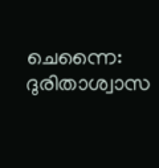ചെന്നൈ: ദുരിതാശ്വാസ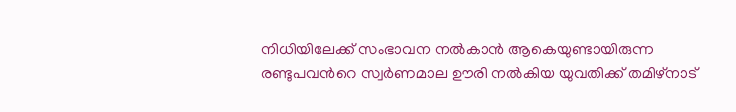നിധിയിലേക്ക് സംഭാവന നല്‍കാന്‍ ആകെയുണ്ടായിരുന്ന രണ്ടുപവന്‍റെ സ്വര്‍ണമാല ഊരി നല്‍കിയ യുവതിക്ക് തമിഴ്നാട്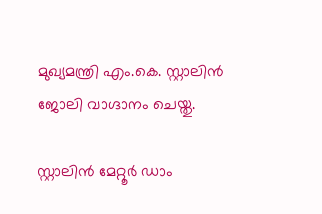മുഖ്യമന്ത്രി എം.കെ. സ്റ്റാലിന്‍ ജോലി വാഗ്ദാനം ചെയ്തു.

സ്റ്റാലിന്‍ മേറ്റൂര്‍ ഡാം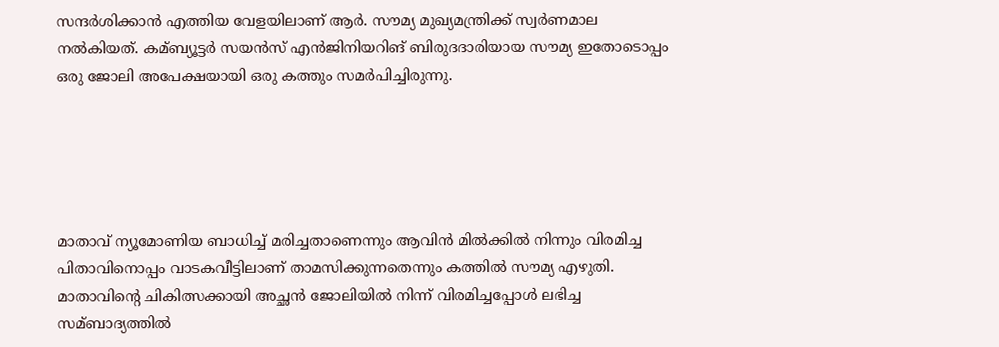സന്ദര്‍ശിക്കാന്‍ എത്തിയ വേളയിലാണ് ആര്‍. സൗമ്യ മുഖ്യമന്ത്രിക്ക് സ്വര്‍ണമാല നല്‍കിയത്. കമ്ബ്യൂട്ടര്‍ സയന്‍സ് എന്‍ജിനിയറിങ് ബിരുദദാരിയായ സൗമ്യ ഇതോടൊപ്പം ഒരു ജോലി അപേക്ഷയായി ഒരു കത്തും സമര്‍പിച്ചിരുന്നു.





മാതാവ് ന്യൂമോണിയ ബാധിച്ച്‌ മരിച്ചതാണെന്നും ആവിന്‍ മില്‍ക്കില്‍ നിന്നും വിരമിച്ച പിതാവിനൊപ്പം വാടകവീട്ടിലാണ് താമസിക്കുന്നതെന്നും കത്തില്‍ സൗമ്യ എഴുതി. മാതാവിന്‍റെ ചികിത്സക്കായി അച്ഛന്‍ ജോലിയില്‍ നിന്ന് വിരമിച്ചപ്പോള്‍ ലഭിച്ച സമ്ബാദ്യത്തില്‍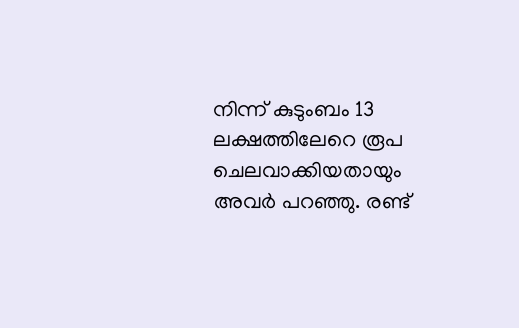നിന്ന് കുടുംബം 13 ലക്ഷത്തിലേറെ രൂപ ചെലവാക്കിയതായും അവര്‍ പറഞ്ഞു. രണ്ട്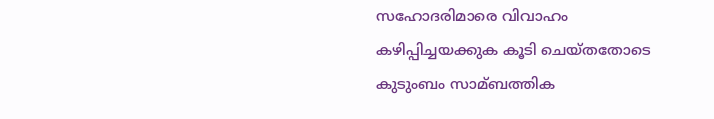സഹോദരിമാരെ വിവാഹം കഴിപ്പിച്ചയക്കുക കൂടി ചെയ്തതോടെ കുടുംബം സാമ്ബത്തിക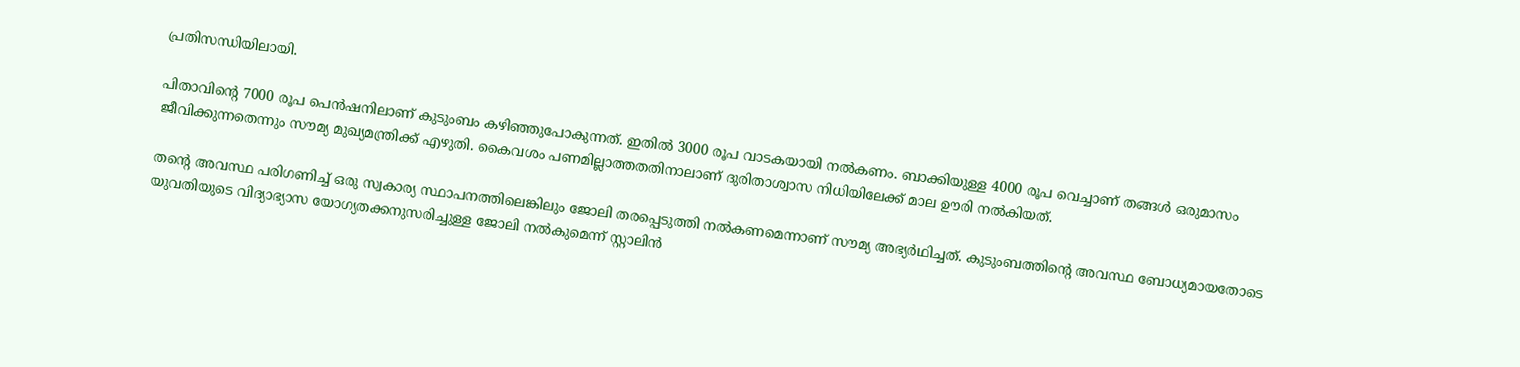പ്രതിസന്ധിയിലായി.

പിതാവിന്‍റെ 7000 രൂപ പെന്‍ഷനിലാണ് കുടുംബം കഴിഞ്ഞുപോകുന്നത്. ഇതില്‍ 3000 രൂപ വാടകയായി നല്‍കണം. ബാക്കിയുള്ള 4000 രൂപ വെച്ചാണ് തങ്ങള്‍ ഒരുമാസം ജീവിക്കുന്നതെന്നും സൗമ്യ മുഖ്യമന്ത്രിക്ക് എഴുതി. കൈവശം പണമില്ലാത്തതതിനാലാണ് ദുരിതാശ്വാസ നിധിയിലേക്ക് മാല ഊരി നല്‍കിയത്.

തന്‍റെ അവസ്ഥ പരിഗണിച്ച്‌ ഒരു സ്വകാര്യ സ്ഥാപനത്തിലെങ്കിലും ജോലി തരപ്പെടുത്തി നല്‍കണമെന്നാണ് സൗമ്യ അഭ്യര്‍ഥിച്ചത്. കുടുംബത്തിന്‍റെ അവസ്ഥ ബോധ്യമായതോടെ യുവതിയുടെ വിദ്യാഭ്യാസ യോഗ്യതക്കനുസരിച്ചുള്ള ജോലി നല്‍കുമെന്ന് സ്റ്റാലിന്‍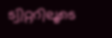ട്വിറ്ററിലൂടെ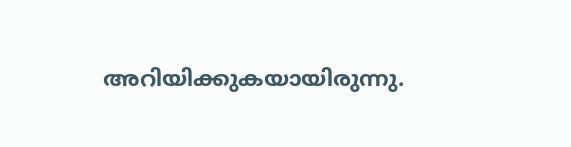അറിയിക്കുകയായിരുന്നു.